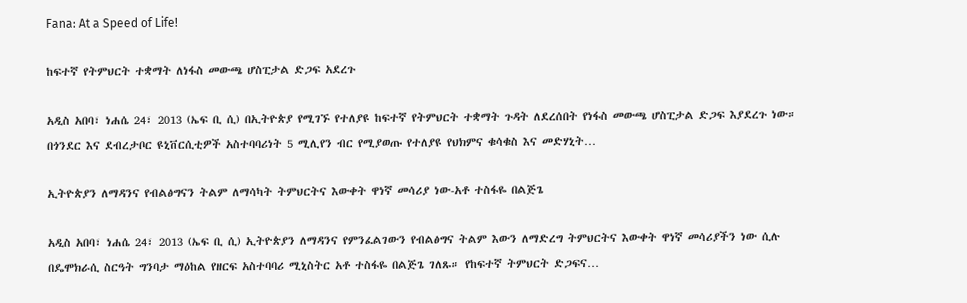Fana: At a Speed of Life!

ከፍተኛ የትምህርት ተቋማት ለነፋስ መውጫ ሆስፒታል ድጋፍ አደረጉ

አዲስ አበባ፣ ነሐሴ 24፣ 2013 (ኤፍ ቢ ሲ) በኢትዮጵያ የሚገኙ የተለያዩ ከፍተኛ የትምህርት ተቋማት ጉዳት ለደረሰበት የነፋስ መውጫ ሆስፒታል ድጋፍ እያደረጉ ነው። በጎንደር እና ደብረታቦር ዩኒቨርሲቲዎች አስተባባሪነት 5 ሚሊየን ብር የሚያወጡ የተለያዩ የህክምና ቁሳቁስ እና መድሃኒት…

ኢትዮጵያን ለማዳንና የብልፅግናን ትልም ለማሳካት ትምህርትና እውቀት ዋነኛ መሳሪያ ነው-አቶ ተስፋዬ በልጅጌ

አዲስ አበባ፣ ነሐሴ 24፣ 2013 (ኤፍ ቢ ሲ) ኢትዮጵያን ለማዳንና የምንፈልገውን የብልፅግና ትልም እውን ለማድረግ ትምህርትና እውቀት ዋነኛ መሳሪያችን ነው ሲሉ በዴሞክራሲ ስርዓት ግንባታ ማዕከል የዘርፍ አስተባባሪ ሚኒስትር አቶ ተስፋዬ በልጅጌ ገለጹ። የከፍተኛ ትምህርት ድጋፍና…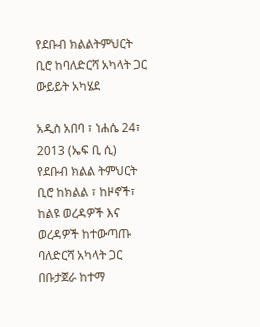የደቡብ ክልልትምህርት ቢሮ ከባለድርሻ አካላት ጋር ውይይት አካሄደ

አዲስ አበባ ፣ ነሐሴ 24፣ 2013 (ኤፍ ቢ ሲ) የደቡብ ክልል ትምህርት ቢሮ ከክልል ፣ ከዞኖች፣ ከልዩ ወረዳዎች እና ወረዳዎች ከተውጣጡ ባለድርሻ አካላት ጋር በቡታጀራ ከተማ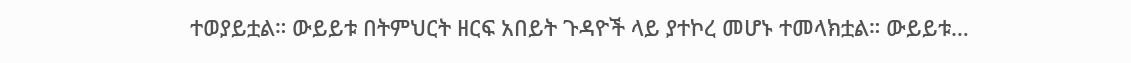ተወያይቷል። ውይይቱ በትምህርት ዘርፍ አበይት ጉዳዮች ላይ ያተኮረ መሆኑ ተመላክቷል። ውይይቱ…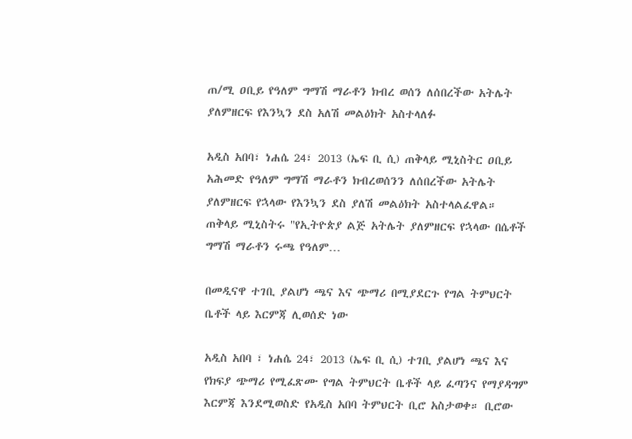ጠ/ሚ ዐቢይ የዓለም ግማሽ ማራቶን ክብረ ወሰን ለሰበረችው አትሌት ያለምዘርፍ የእንኳን ደስ አለሽ መልዕክት አስተላለፉ

አዲስ አበባ፣ ነሐሴ 24፣ 2013 (ኤፍ ቢ ሲ) ጠቅላይ ሚኒስትር ዐቢይ አሕመድ የዓለም ግማሽ ማራቶን ክብረወሰንን ለሰበረችው አትሌት ያለምዘርፍ የኋላው የእንኳን ደስ ያለሽ መልዕክት አስተላልፈዋል። ጠቅላይ ሚኒስትሩ "የኢትዮጵያ ልጅ አትሌት ያለምዘርፍ የኋላው በሴቶች ግማሽ ማራቶን ሩጫ የዓለም…

በመዲናዋ ተገቢ ያልሆነ ጫና እና ጭማሪ በሚያደርጉ የግል ትምህርት ቤቶች ላይ እርምጃ ሊወሰድ ነው

አዲስ አበባ ፣ ነሐሴ 24፣ 2013 (ኤፍ ቢ ሲ) ተገቢ ያልሆነ ጫና እና የክፍያ ጭማሪ የሚፈጽሙ የግል ትምህርት ቤቶች ላይ ፈጣንና የማያዳግም እርምጃ እንደሚወስድ የአዲስ አበባ ትምህርት ቢሮ አስታወቀ። ቢሮው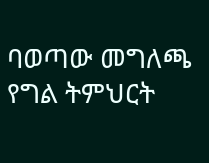ባወጣው መግለጫ የግል ትምህርት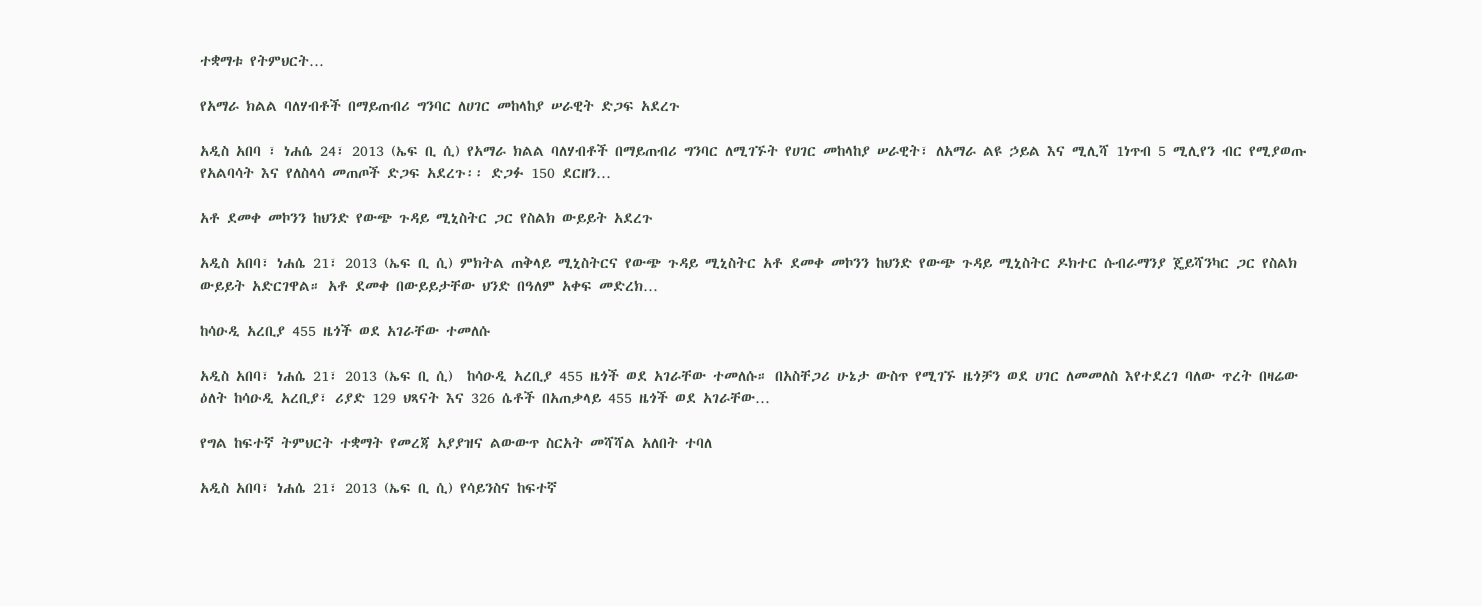ተቋማቱ የትምህርት…

የአማራ ክልል ባለሃብቶች በማይጠብሪ ግንባር ለሀገር መከላከያ ሠራዊት ድጋፍ አደረጉ

አዲስ አበባ ፣ ነሐሴ 24፣ 2013 (ኤፍ ቢ ሲ) የአማራ ክልል ባለሃብቶች በማይጠብሪ ግንባር ለሚገኙት የሀገር መከላከያ ሠራዊት፣ ለአማራ ልዩ ኃይል እና ሚሊሻ 1ነጥብ 5 ሚሊየን ብር የሚያወጡ የአልባሳት እና የለስላሳ መጠጦች ድጋፍ አደረጉ፡፡ ድጋፉ 150 ደርዘን…

አቶ ደመቀ መኮንን ከህንድ የውጭ ጉዳይ ሚኒስትር ጋር የስልክ ውይይት አደረጉ

አዲስ አበባ፣ ነሐሴ 21፣ 2013 (ኤፍ ቢ ሲ) ምክትል ጠቅላይ ሚኒስትርና የውጭ ጉዳይ ሚኒስትር አቶ ደመቀ መኮንን ከህንድ የውጭ ጉዳይ ሚኒስትር ዶክተር ሱብራማንያ ጄይሻንካር ጋር የስልክ ውይይት አድርገዋል። አቶ ደመቀ በውይይታቸው ህንድ በዓለም አቀፍ መድረክ…

ከሳዑዲ አረቢያ 455 ዜጎች ወደ አገራቸው ተመለሱ

አዲስ አበባ፣ ነሐሴ 21፣ 2013 (ኤፍ ቢ ሲ)  ከሳዑዲ አረቢያ 455 ዜጎች ወደ አገራቸው ተመለሱ። በአስቸጋሪ ሁኔታ ውስጥ የሚገኙ ዜጎቻን ወደ ሀገር ለመመለስ እየተደረገ ባለው ጥረት በዛሬው ዕለት ከሳዑዲ አረቢያ፣ ሪያድ 129 ህጻናት እና 326 ሴቶች በአጠቃላይ 455 ዜጎች ወደ አገራቸው…

የግል ከፍተኛ ትምህርት ተቋማት የመረጃ አያያዝና ልውውጥ ስርአት መሻሻል አለበት ተባለ

አዲስ አበባ፣ ነሐሴ 21፣ 2013 (ኤፍ ቢ ሲ) የሳይንስና ከፍተኛ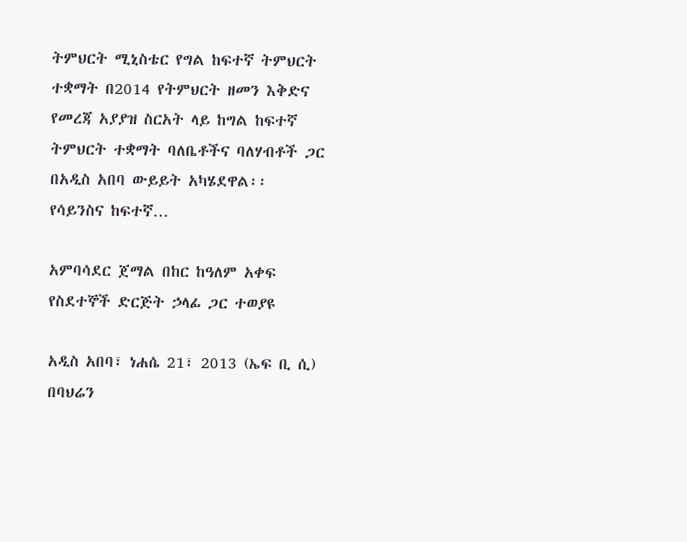ትምህርት ሚኒስቴር የግል ከፍተኛ ትምህርት ተቋማት በ2014 የትምህርት ዘመን እቅድና የመረጃ አያያዝ ስርአት ላይ ከግል ከፍተኛ ትምህርት ተቋማት ባለቤቶችና ባለሃብቶች ጋር በአዲስ አበባ ውይይት አካሄደዋል፡፡ የሳይንስና ከፍተኛ…

አምባሳደር ጀማል በከር ከዓለም አቀፍ የስደተኞች ድርጅት ኃላፊ ጋር ተወያዩ

አዲስ አበባ፣ ነሐሴ 21፣ 2013 (ኤፍ ቢ ሲ) በባህሬን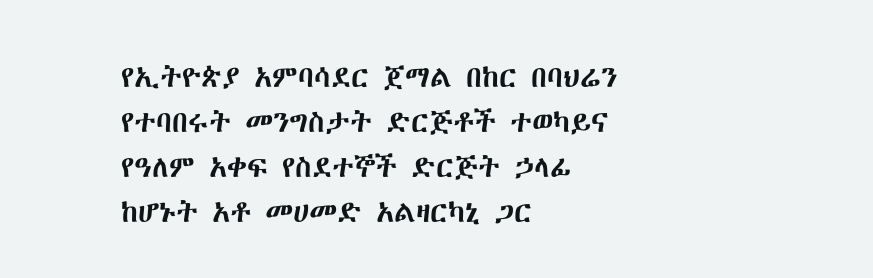የኢትዮጵያ አምባሳደር ጀማል በከር በባህሬን የተባበሩት መንግስታት ድርጅቶች ተወካይና የዓለም አቀፍ የስደተኞች ድርጅት ኃላፊ ከሆኑት አቶ መሀመድ አልዛርካኒ ጋር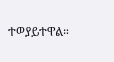ተወያይተዋል።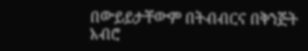በውይይታቸውም በትብብርና በቅንጅት አብሮ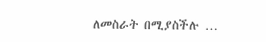ለመስራት በሚያስችሉ …